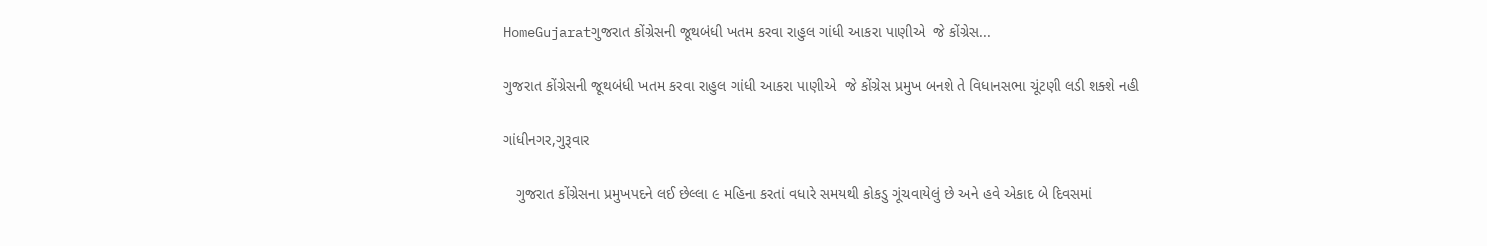HomeGujaratગુજરાત કોંગ્રેસની જૂથબંધી ખતમ કરવા રાહુલ ગાંધી આકરા પાણીએ  જે કોંગ્રેસ...

ગુજરાત કોંગ્રેસની જૂથબંધી ખતમ કરવા રાહુલ ગાંધી આકરા પાણીએ  જે કોંગ્રેસ પ્રમુખ બનશે તે વિધાનસભા ચૂંટણી લડી શક્શે નહી

ગાંધીનગર,ગુરૂવાર

   ગુજરાત કોંગ્રેસના પ્રમુખપદને લઈ છેલ્લા ૯ મહિના કરતાં વધારે સમયથી કોકડુ ગૂંચવાયેલું છે અને હવે એકાદ બે દિવસમાં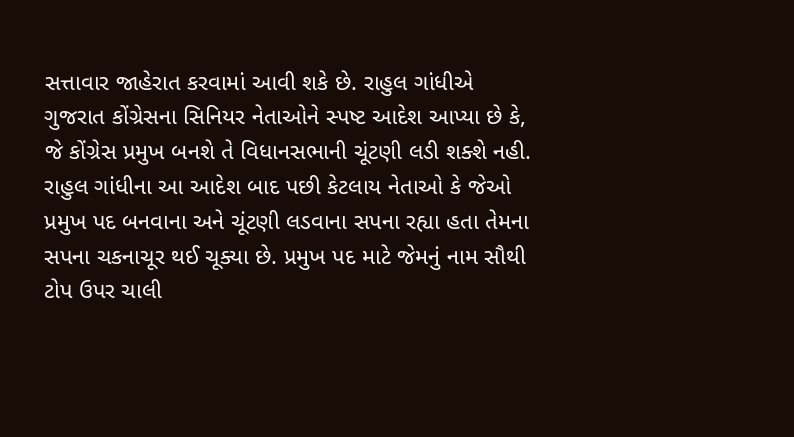સત્તાવાર જાહેરાત કરવામાં આવી શકે છે. રાહુલ ગાંધીએ ગુજરાત કોંગ્રેસના સિનિયર નેતાઓને સ્પષ્ટ આદેશ આપ્યા છે કે, જે કોંગ્રેસ પ્રમુખ બનશે તે વિધાનસભાની ચૂંટણી લડી શક્શે નહી. રાહુલ ગાંધીના આ આદેશ બાદ પછી કેટલાય નેતાઓ કે જેઓ પ્રમુખ પદ બનવાના અને ચૂંટણી લડવાના સપના રહ્યા હતા તેમના સપના ચકનાચૂર થઈ ચૂક્યા છે. પ્રમુખ પદ માટે જેમનું નામ સૌથી ટોપ ઉપર ચાલી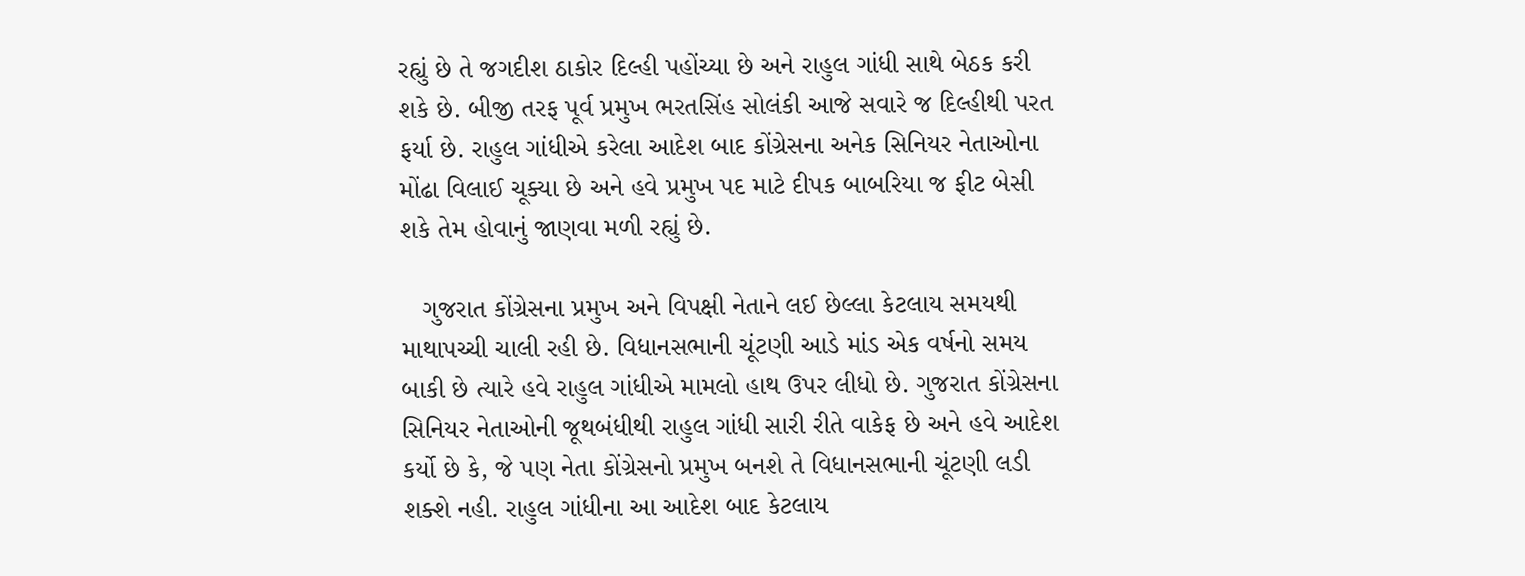રહ્યું છે તે જગદીશ ઠાકોર દિલ્હી પહોંચ્યા છે અને રાહુલ ગાંધી સાથે બેઠક કરી શકે છે. બીજી તરફ પૂર્વ પ્રમુખ ભરતસિંહ સોલંકી આજે સવારે જ દિલ્હીથી પરત ફર્યા છે. રાહુલ ગાંધીએ કરેલા આદેશ બાદ કોંગ્રેસના અનેક સિનિયર નેતાઓના મોંઢા વિલાઈ ચૂક્યા છે અને હવે પ્રમુખ પદ માટે દીપક બાબરિયા જ ફીટ બેસી શકે તેમ હોવાનું જાણવા મળી રહ્યું છે.

   ગુજરાત કોંગ્રેસના પ્રમુખ અને વિપક્ષી નેતાને લઈ છેલ્લા કેટલાય સમયથી માથાપચ્ચી ચાલી રહી છે. વિધાનસભાની ચૂંટણી આડે માંડ એક વર્ષનો સમય બાકી છે ત્યારે હવે રાહુલ ગાંધીએ મામલો હાથ ઉપર લીધો છે. ગુજરાત કોંગ્રેસના સિનિયર નેતાઓની જૂથબંધીથી રાહુલ ગાંધી સારી રીતે વાકેફ છે અને હવે આદેશ કર્યો છે કે, જે પણ નેતા કોંગ્રેસનો પ્રમુખ બનશે તે વિધાનસભાની ચૂંટણી લડી શક્શે નહી. રાહુલ ગાંધીના આ આદેશ બાદ કેટલાય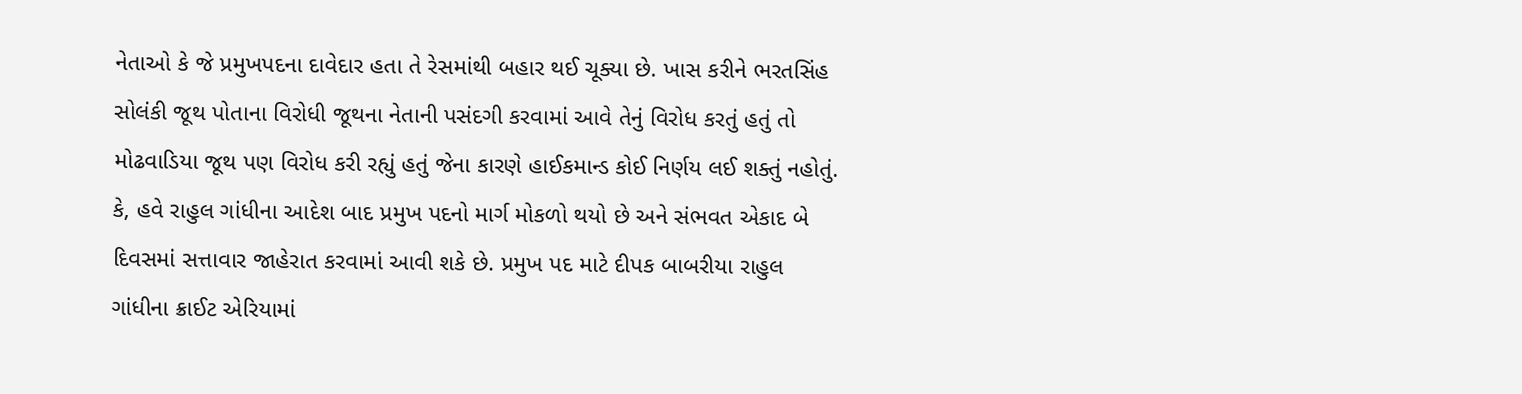નેતાઓ કે જે પ્રમુખપદના દાવેદાર હતા તે રેસમાંથી બહાર થઈ ચૂક્યા છે. ખાસ કરીને ભરતસિંહ સોલંકી જૂથ પોતાના વિરોધી જૂથના નેતાની પસંદગી કરવામાં આવે તેનું વિરોધ કરતું હતું તો મોઢવાડિયા જૂથ પણ વિરોધ કરી રહ્યું હતું જેના કારણે હાઈકમાન્ડ કોઈ નિર્ણય લઈ શક્તું નહોતું. કે, હવે રાહુલ ગાંધીના આદેશ બાદ પ્રમુખ પદનો માર્ગ મોકળો થયો છે અને સંભવત એકાદ બે દિવસમાં સત્તાવાર જાહેરાત કરવામાં આવી શકે છે. પ્રમુખ પદ માટે દીપક બાબરીયા રાહુલ ગાંધીના ક્રાઈટ એરિયામાં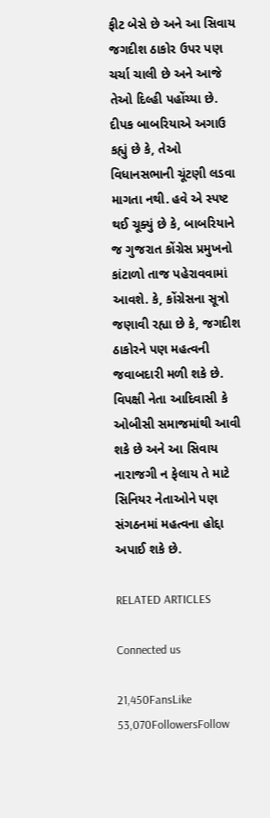ફીટ બેસે છે અને આ સિવાય જગદીશ ઠાકોર ઉપર પણ ચર્ચા ચાલી છે અને આજે તેઓ દિલ્હી પહોંચ્યા છે. દીપક બાબરિયાએ અગાઉ કહ્યું છે કે, તેઓ વિધાનસભાની ચૂંટણી લડવા માગતા નથી. હવે એ સ્પષ્ટ થઈ ચૂક્યું છે કે, બાબરિયાને જ ગુજરાત કોંગ્રેસ પ્રમુખનો કાંટાળો તાજ પહેરાવવામાં આવશે. કે, કોંગ્રેસના સૂત્રો જણાવી રહ્યા છે કે, જગદીશ ઠાકોરને પણ મહત્વની જવાબદારી મળી શકે છે. વિપક્ષી નેતા આદિવાસી કે ઓબીસી સમાજમાંથી આવી શકે છે અને આ સિવાય નારાજગી ન ફેલાય તે માટે સિનિયર નેતાઓને પણ સંગઠનમાં મહત્વના હોદ્દા અપાઈ શકે છે.

RELATED ARTICLES

Connected us

21,450FansLike
53,070FollowersFollow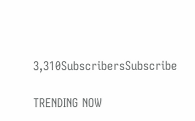3,310SubscribersSubscribe

TRENDING NOW